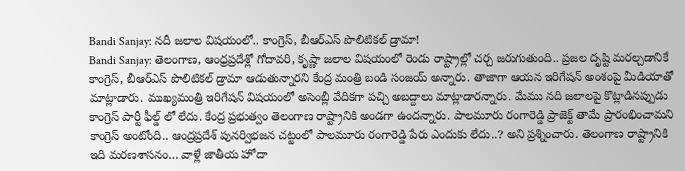Bandi Sanjay: నదీ జలాల విషయంలో.. కాంగ్రెస్, బీఆర్ఎస్ పొలిటికల్ డ్రామా!
Bandi Sanjay: తెలంగాణ, ఆంధ్రప్రదేశ్లో గోదావరి, కృష్ణా జలాల విషయంలో రెండు రాష్ట్రాల్లో చర్చ జరుగుతుంది.. ప్రజల దృష్టి మరల్చడానికే కాంగ్రెస్, బీఆర్ఎస్ పొలిటికల్ డ్రామా ఆడుతున్నారని కేంద్ర మంత్రి బండి సంజయ్ అన్నారు. తాజాగా ఆయన ఇరిగేషన్ అంశంపై మీడియాతో మాట్లాడారు. ముఖ్యమంత్రి ఇరిగేషన్ విషయంలో అసెంబ్లీ వేదికగా పచ్చి అబద్దాలు మాట్లాడారన్నారు. మేము నది జలాలపై కొట్లాడినప్పుడు కాంగ్రెస్ పార్టీ ఫీల్డ్ లో లేదు. కేంద్ర ప్రభుత్వం తెలంగాణ రాష్ట్రానికి అండగా ఉందన్నారు. పాలమూరు రంగారెడ్డి ప్రాజెక్ట్ తామే ప్రారంభించామని కాంగ్రెస్ అంటోంది.. ఆంద్రప్రదేశ్ పునర్విభజన చట్టంలో పాలమూరు రంగారెడ్డి పేరు ఎందుకు లేదు..? అని ప్రశ్నించారు. తెలంగాణ రాష్ట్రానికి ఇది మరణశాసనం… వాళ్లే జాతీయ హోదా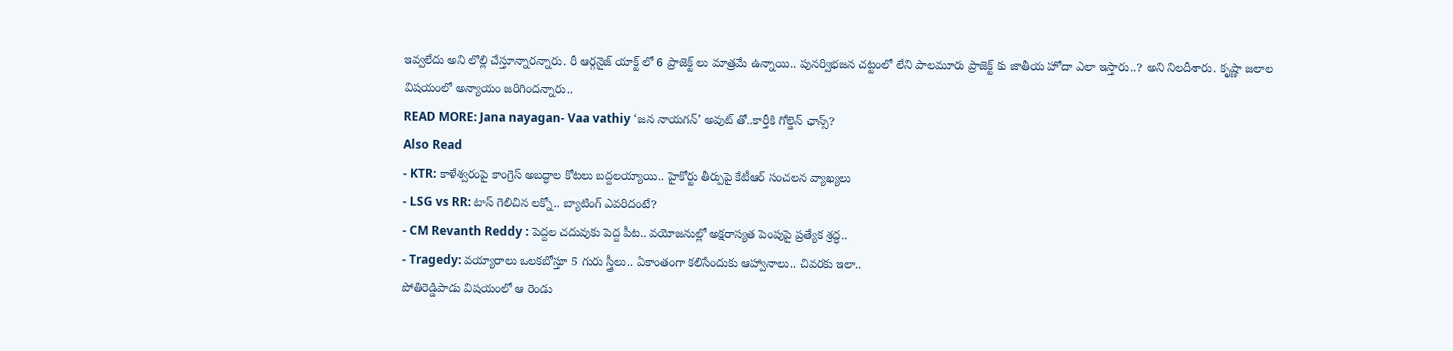ఇవ్వలేదు అని లొల్లి చేస్తూన్నారన్నారు. రీ ఆర్గనైజ్ యాక్ట్ లో 6 ప్రాజెక్ట్ లు మాత్రమే ఉన్నాయి.. పునర్విభజన చట్టంలో లేని పాలమూరు ప్రాజెక్ట్ కు జాతీయ హోదా ఎలా ఇస్తారు..? అని నిలదీశారు. కృష్ణా జలాల విషయంలో అన్యాయం జరిగిందన్నారు..
READ MORE: Jana nayagan- Vaa vathiy ‘జన నాయగన్’ అవుట్ తో..కార్తీకి గోల్డెన్ ఛాన్స్?
Also Read
- KTR: కాళేశ్వరంపై కాంగ్రెస్ అబద్ధాల కోటలు బద్దలయ్యాయి.. హైకోర్టు తీర్పుపై కేటీఆర్ సంచలన వ్యాఖ్యలు
- LSG vs RR: టాస్ గెలిచిన లక్నో.. బ్యాటింగ్ ఎవరిదంటే?
- CM Revanth Reddy : పెద్దల చదువుకు పెద్ద పీట.. వయోజనుల్లో అక్షరాస్యత పెంపుపై ప్రత్యేక శ్రద్ధ..
- Tragedy: వయ్యారాలు ఒలకబోస్తూ 5 గురు స్త్రీలు.. ఏకాంతంగా కలిసేందుకు ఆహ్వానాలు.. చివరకు ఇలా..
పోతిరెడ్డిపాడు విషయంలో ఆ రెండు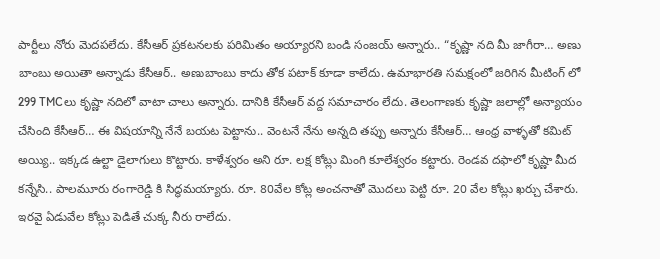పార్టీలు నోరు మెదపలేదు. కేసీఆర్ ప్రకటనలకు పరిమితం అయ్యారని బండి సంజయ్ అన్నారు.. “కృష్ణా నది మీ జాగీరా… అణు బాంబు అయితా అన్నాడు కేసీఆర్.. అణుబాంబు కాదు తోక పటాక్ కూడా కాలేదు. ఉమాభారతి సమక్షంలో జరిగిన మీటింగ్ లో 299 TMCలు కృష్ణా నదిలో వాటా చాలు అన్నారు. దానికి కేసీఆర్ వద్ద సమాచారం లేదు. తెలంగాణకు కృష్ణా జలాల్లో అన్యాయం చేసింది కేసీఆర్… ఈ విషయాన్ని నేనే బయట పెట్టాను.. వెంటనే నేను అన్నది తప్పు అన్నారు కేసీఆర్… ఆంధ్ర వాళ్ళతో కమిట్ అయ్యి.. ఇక్కడ ఉల్టా డైలాగులు కొట్టారు. కాళేశ్వరం అని రూ. లక్ష కోట్లు మింగి కూలేశ్వరం కట్టారు. రెండవ దఫాలో కృష్ణా మీద కన్నేసి.. పాలమూరు రంగారెడ్డి కి సిద్ధమయ్యారు. రూ. 80వేల కోట్ల అంచనాతో మొదలు పెట్టి రూ. 20 వేల కోట్లు ఖర్చు చేశారు. ఇరవై ఏడువేల కోట్లు పెడితే చుక్క నీరు రాలేదు.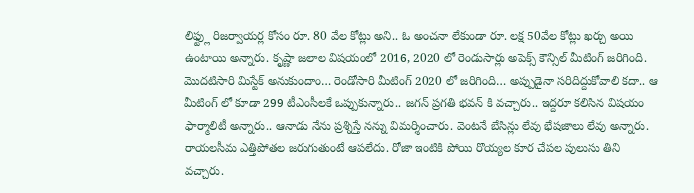లిఫ్ట్లు రిజర్వాయర్ల కోసం రూ. 80 వేల కోట్లు అని.. ఓ అంచనా లేకుండా రూ. లక్ష 50వేల కోట్లు ఖర్చు అయి ఉంటాయి అన్నారు. కృష్ణా జలాల విషయంలో 2016, 2020 లో రెండుసార్లు అపెక్స్ కౌన్సిల్ మీటింగ్ జరిగింది. మొదటిసారి మిస్టేక్ అనుకుందాం… రెండోసారి మీటింగ్ 2020 లో జరిగింది… అప్పుడైనా సరిదిద్దుకోవాలి కదా.. ఆ మీటింగ్ లో కూడా 299 టీఎంసీలకే ఒప్పుకున్నారు.. జగన్ ప్రగతి భవన్ కి వచ్చారు.. ఇద్దరూ కలిసిన విషయం ఫార్మాలిటీ అన్నారు.. ఆనాడు నేను ప్రశ్నిస్తే నన్ను విమర్శించారు. వెంటనే బేసిన్లు లేవు భేషజాలు లేవు అన్నారు. రాయలసీమ ఎత్తిపోతల జరుగుతుంటే ఆపలేదు. రోజా ఇంటికి పోయి రొయ్యల కూర చేపల పులుసు తిని వచ్చారు.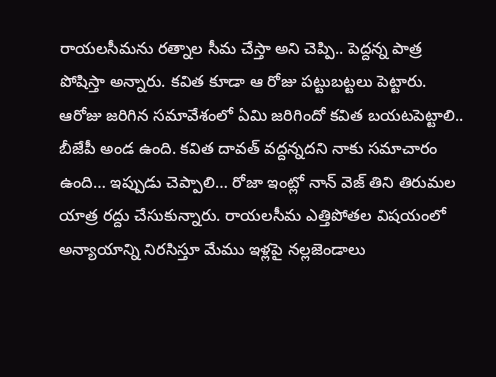రాయలసీమను రత్నాల సీమ చేస్తా అని చెప్పి.. పెద్దన్న పాత్ర పోషిస్తా అన్నారు. కవిత కూడా ఆ రోజు పట్టుబట్టలు పెట్టారు. ఆరోజు జరిగిన సమావేశంలో ఏమి జరిగిందో కవిత బయటపెట్టాలి.. బీజేపీ అండ ఉంది. కవిత దావత్ వద్దన్నదని నాకు సమాచారం ఉంది… ఇప్పుడు చెప్పాలి… రోజా ఇంట్లో నాన్ వెజ్ తిని తిరుమల యాత్ర రద్దు చేసుకున్నారు. రాయలసీమ ఎత్తిపోతల విషయంలో అన్యాయాన్ని నిరసిస్తూ మేము ఇళ్లపై నల్లజెండాలు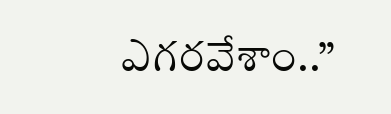ఎగరవేశాం..”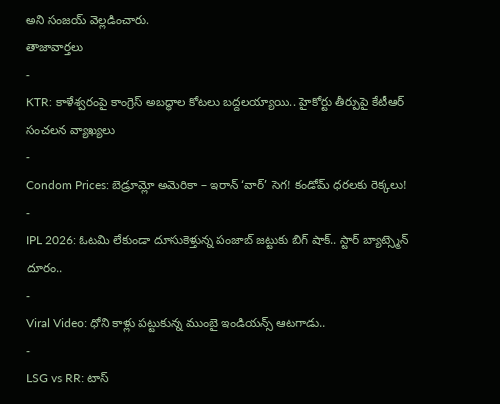అని సంజయ్ వెల్లడించారు.
తాజావార్తలు
-
KTR: కాళేశ్వరంపై కాంగ్రెస్ అబద్ధాల కోటలు బద్దలయ్యాయి.. హైకోర్టు తీర్పుపై కేటీఆర్ సంచలన వ్యాఖ్యలు
-
Condom Prices: బెడ్రూమ్లో అమెరికా – ఇరాన్ ‘వార్’ సెగ! కండోమ్ ధరలకు రెక్కలు!
-
IPL 2026: ఓటమి లేకుండా దూసుకెళ్తున్న పంజాబ్ జట్టుకు బిగ్ షాక్.. స్టార్ బ్యాట్స్మెన్ దూరం..
-
Viral Video: ధోని కాళ్లు పట్టుకున్న ముంబై ఇండియన్స్ ఆటగాడు..
-
LSG vs RR: టాస్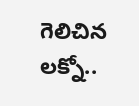గెలిచిన లక్నో..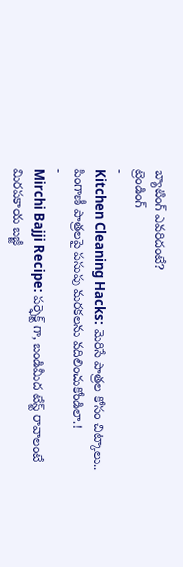బ్యాటింగ్ ఎవరిదంటే?
ట్రెండింగ్
-
Kitchen Cleaning Hacks: మెరిసే పాత్రల కోసం చిట్కాలు.. పింగాణీ పాత్రలపై పసుపు మరకలను వదిలించుకోండిలా.!
-
Mirchi Bajji Recipe: పర్ఫెక్ట్ గా, బండిమీద టేస్ట్ రావాలంటే మిరపకాయ బజ్జీ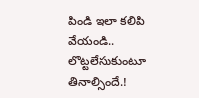పిండి ఇలా కలిపి వేయండి.. లొట్టలేసుకుంటూ తినాల్సిందే.!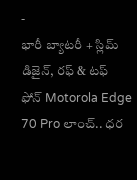-
భారీ బ్యాటరీ + స్లిమ్ డిజైన్, రఫ్ & టఫ్ ఫోన్ Motorola Edge 70 Pro లాంచ్.. ధర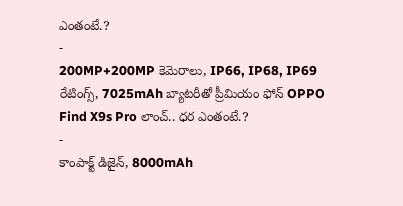ఎంతంటే.?
-
200MP+200MP కెమెరాలు, IP66, IP68, IP69 రేటింగ్స్, 7025mAh బ్యాటరీతో ప్రీమియం ఫోన్ OPPO Find X9s Pro లాంచ్.. ధర ఎంతంటే.?
-
కాంపాక్ట్ డిజైన్, 8000mAh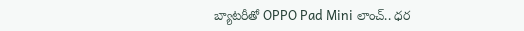బ్యాటరీతో OPPO Pad Mini లాంచ్.. ధర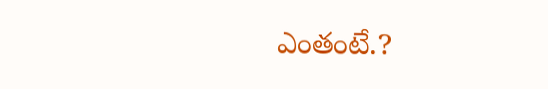ఎంతంటే.?